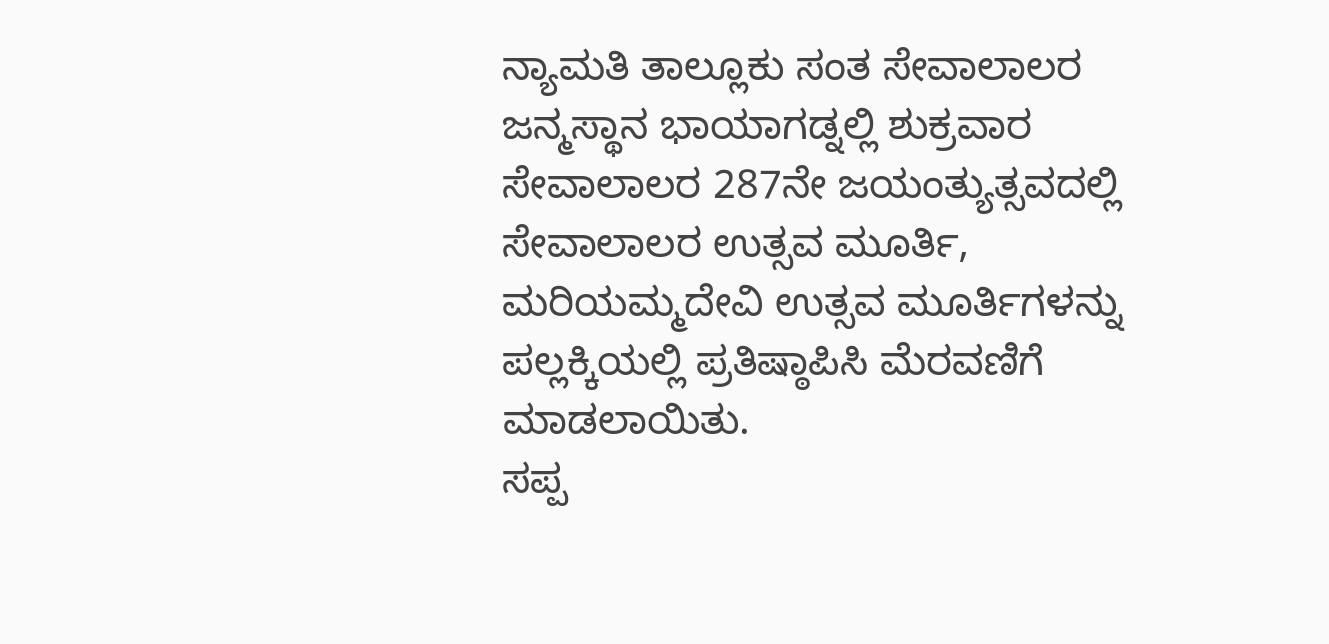ನ್ಯಾಮತಿ ತಾಲ್ಲೂಕು ಸಂತ ಸೇವಾಲಾಲರ ಜನ್ಮಸ್ಥಾನ ಭಾಯಾಗಡ್ನಲ್ಲಿ ಶುಕ್ರವಾರ ಸೇವಾಲಾಲರ 287ನೇ ಜಯಂತ್ಯುತ್ಸವದಲ್ಲಿ ಸೇವಾಲಾಲರ ಉತ್ಸವ ಮೂರ್ತಿ, ಮರಿಯಮ್ಮದೇವಿ ಉತ್ಸವ ಮೂರ್ತಿಗಳನ್ನು ಪಲ್ಲಕ್ಕಿಯಲ್ಲಿ ಪ್ರತಿಷ್ಠಾಪಿಸಿ ಮೆರವಣಿಗೆ ಮಾಡಲಾಯಿತು.
ಸಪ್ಪ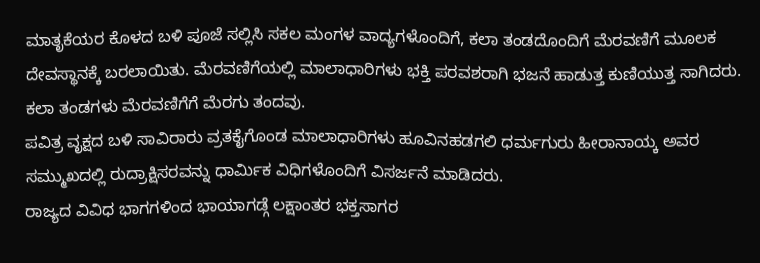ಮಾತೃಕೆಯರ ಕೊಳದ ಬಳಿ ಪೂಜೆ ಸಲ್ಲಿಸಿ ಸಕಲ ಮಂಗಳ ವಾದ್ಯಗಳೊಂದಿಗೆ, ಕಲಾ ತಂಡದೊಂದಿಗೆ ಮೆರವಣಿಗೆ ಮೂಲಕ ದೇವಸ್ಥಾನಕ್ಕೆ ಬರಲಾಯಿತು. ಮೆರವಣಿಗೆಯಲ್ಲಿ ಮಾಲಾಧಾರಿಗಳು ಭಕ್ತಿ ಪರವಶರಾಗಿ ಭಜನೆ ಹಾಡುತ್ತ ಕುಣಿಯುತ್ತ ಸಾಗಿದರು. ಕಲಾ ತಂಡಗಳು ಮೆರವಣಿಗೆಗೆ ಮೆರಗು ತಂದವು.
ಪವಿತ್ರ ವೃಕ್ಷದ ಬಳಿ ಸಾವಿರಾರು ವ್ರತಕೈಗೊಂಡ ಮಾಲಾಧಾರಿಗಳು ಹೂವಿನಹಡಗಲಿ ಧರ್ಮಗುರು ಹೀರಾನಾಯ್ಕ ಅವರ ಸಮ್ಮುಖದಲ್ಲಿ ರುದ್ರಾಕ್ಷಿಸರವನ್ನು ಧಾರ್ಮಿಕ ವಿಧಿಗಳೊಂದಿಗೆ ವಿಸರ್ಜನೆ ಮಾಡಿದರು.
ರಾಜ್ಯದ ವಿವಿಧ ಭಾಗಗಳಿಂದ ಭಾಯಾಗಡ್ಗೆ ಲಕ್ಷಾಂತರ ಭಕ್ತಸಾಗರ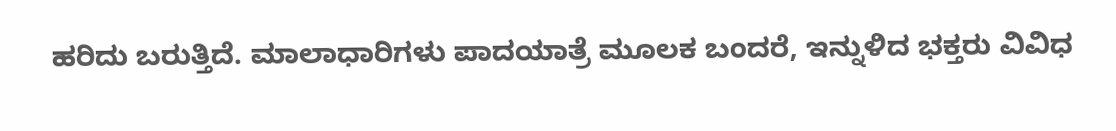ಹರಿದು ಬರುತ್ತಿದೆ. ಮಾಲಾಧಾರಿಗಳು ಪಾದಯಾತ್ರೆ ಮೂಲಕ ಬಂದರೆ, ಇನ್ನುಳಿದ ಭಕ್ತರು ವಿವಿಧ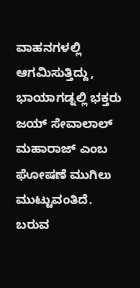ವಾಹನಗಳಲ್ಲಿ ಆಗಮಿಸುತ್ತಿದ್ದು, ಭಾಯಾಗಡ್ನಲ್ಲಿ ಭಕ್ತರು ಜಯ್ ಸೇವಾಲಾಲ್ ಮಹಾರಾಜ್ ಎಂಬ ಘೋಷಣೆ ಮುಗಿಲು ಮುಟ್ಟುವಂತಿದೆ.
ಬರುವ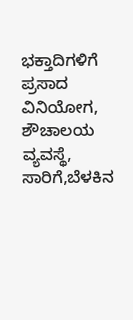ಭಕ್ತಾದಿಗಳಿಗೆ ಪ್ರಸಾದ ವಿನಿಯೋಗ, ಶೌಚಾಲಯ ವ್ಯವಸ್ಥೆ, ಸಾರಿಗೆ,ಬೆಳಕಿನ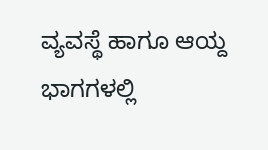ವ್ಯವಸ್ಥೆ ಹಾಗೂ ಆಯ್ದ ಭಾಗಗಳಲ್ಲಿ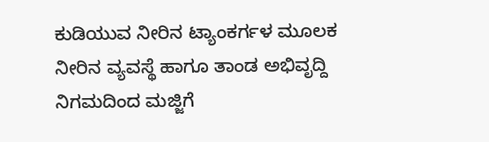ಕುಡಿಯುವ ನೀರಿನ ಟ್ಯಾಂಕರ್ಗಳ ಮೂಲಕ ನೀರಿನ ವ್ಯವಸ್ಥೆ ಹಾಗೂ ತಾಂಡ ಅಭಿವೃದ್ದಿ ನಿಗಮದಿಂದ ಮಜ್ಜಿಗೆ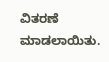ವಿತರಣೆ ಮಾಡಲಾಯಿತು.